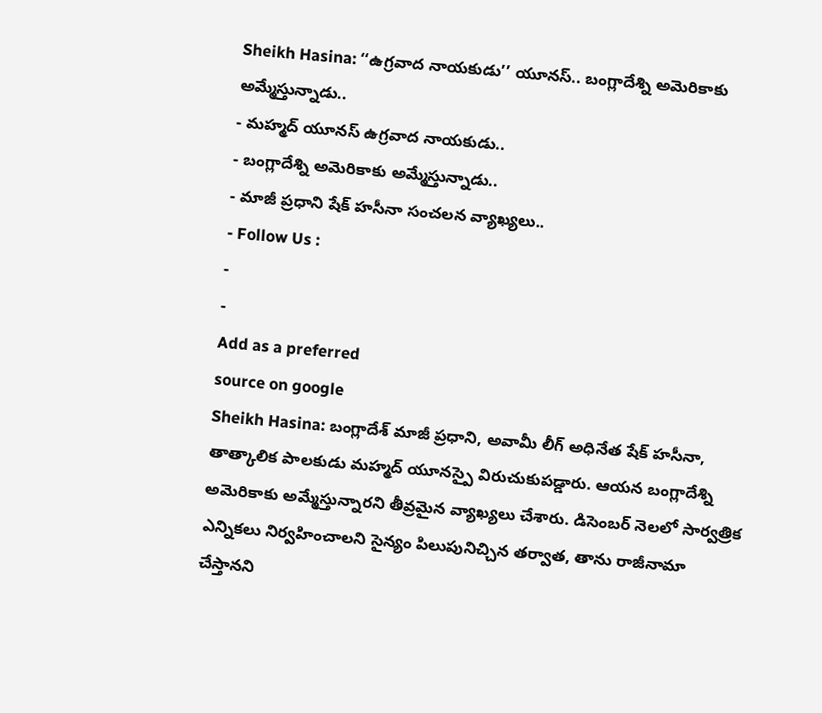Sheikh Hasina: ‘‘ఉగ్రవాద నాయకుడు’’ యూనస్.. బంగ్లాదేశ్ని అమెరికాకు అమ్మేస్తున్నాడు..
- మహ్మద్ యూనస్ ఉగ్రవాద నాయకుడు..
- బంగ్లాదేశ్ని అమెరికాకు అమ్మేస్తున్నాడు..
- మాజీ ప్రధాని షేక్ హసీనా సంచలన వ్యాఖ్యలు..
- Follow Us :
-
-
Add as a preferred
source on google
Sheikh Hasina: బంగ్లాదేశ్ మాజీ ప్రధాని, అవామీ లీగ్ అధినేత షేక్ హసీనా, తాత్కాలిక పాలకుడు మహ్మద్ యూనస్పై విరుచుకుపడ్డారు. ఆయన బంగ్లాదేశ్ని అమెరికాకు అమ్మేస్తున్నారని తీవ్రమైన వ్యాఖ్యలు చేశారు. డిసెంబర్ నెలలో సార్వత్రిక ఎన్నికలు నిర్వహించాలని సైన్యం పిలుపునిచ్చిన తర్వాత, తాను రాజీనామా చేస్తానని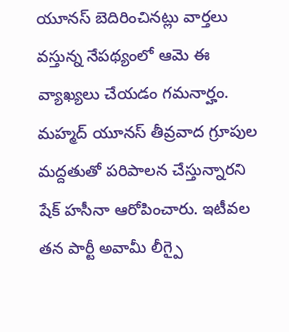యూనస్ బెదిరించినట్లు వార్తలు వస్తున్న నేపథ్యంలో ఆమె ఈ వ్యాఖ్యలు చేయడం గమనార్హం.
మహ్మద్ యూనస్ తీవ్రవాద గ్రూపుల మద్దతుతో పరిపాలన చేస్తున్నారని షేక్ హసీనా ఆరోపించారు. ఇటీవల తన పార్టీ అవామీ లీగ్పై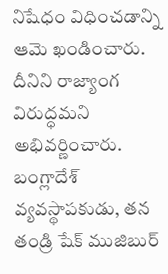నిషేధం విధించడాన్ని ఆమె ఖండించారు. దీనిని రాజ్యాంగ విరుద్ధమని అభివర్ణించారు. బంగ్లాదేశ్ వ్యవస్థాపకుడు, తన తండ్రి షేక్ ముజిబుర్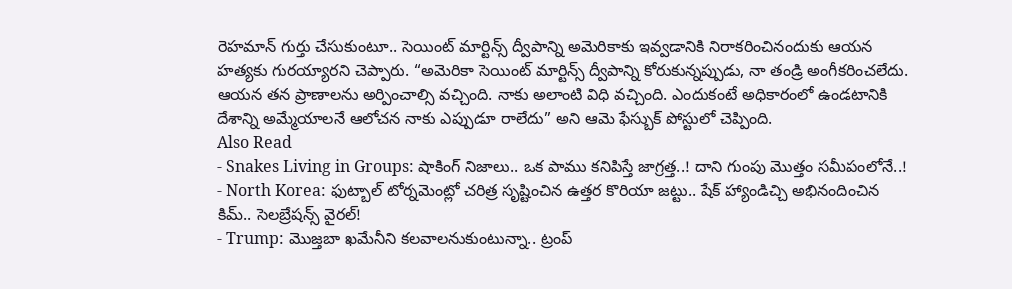రెహమాన్ గుర్తు చేసుకుంటూ.. సెయింట్ మార్టిన్స్ ద్వీపాన్ని అమెరికాకు ఇవ్వడానికి నిరాకరించినందుకు ఆయన హత్యకు గురయ్యారని చెప్పారు. “అమెరికా సెయింట్ మార్టిన్స్ ద్వీపాన్ని కోరుకున్నప్పుడు, నా తండ్రి అంగీకరించలేదు. ఆయన తన ప్రాణాలను అర్పించాల్సి వచ్చింది. నాకు అలాంటి విధి వచ్చింది. ఎందుకంటే అధికారంలో ఉండటానికి దేశాన్ని అమ్మేయాలనే ఆలోచన నాకు ఎప్పుడూ రాలేదు” అని ఆమె ఫేస్బుక్ పోస్టులో చెప్పింది.
Also Read
- Snakes Living in Groups: షాకింగ్ నిజాలు.. ఒక పాము కనిపిస్తే జాగ్రత్త..! దాని గుంపు మొత్తం సమీపంలోనే..!
- North Korea: ఫుట్బాల్ టోర్నమెంట్లో చరిత్ర సృష్టించిన ఉత్తర కొరియా జట్టు.. షేక్ హ్యాండిచ్చి అభినందించిన కిమ్.. సెలబ్రేషన్స్ వైరల్!
- Trump: మొజ్తబా ఖమేనీని కలవాలనుకుంటున్నా.. ట్రంప్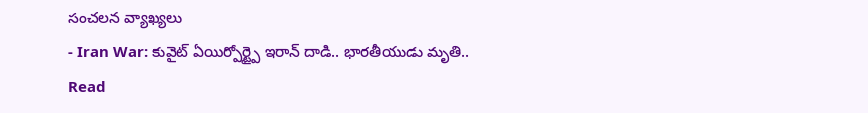సంచలన వ్యాఖ్యలు
- Iran War: కువైట్ ఏయిర్పోర్ట్పై ఇరాన్ దాడి.. భారతీయుడు మృతి..
Read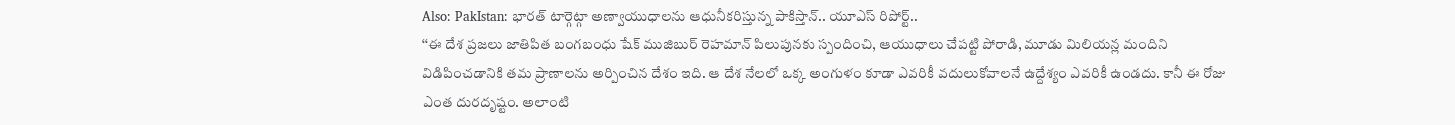Also: PakIstan: భారత్ టార్గెట్గా అణ్వాయుధాలను ఆధునీకరిస్తున్న పాకిస్తాన్.. యూఎస్ రిపోర్ట్..
‘‘ఈ దేశ ప్రజలు జాతిపిత బంగబంధు షేక్ ముజిబుర్ రెహమాన్ పిలుపునకు స్పందించి, ఆయుధాలు చేపట్టి పోరాడి, మూడు మిలియన్ల మందిని విడిపించడానికి తమ ప్రాణాలను అర్పించిన దేశం ఇది. ఆ దేశ నేలలో ఒక్క అంగుళం కూడా ఎవరికీ వదులుకోవాలనే ఉద్దేశ్యం ఎవరికీ ఉండదు. కానీ ఈ రోజు ఎంత దురదృష్టం. అలాంటి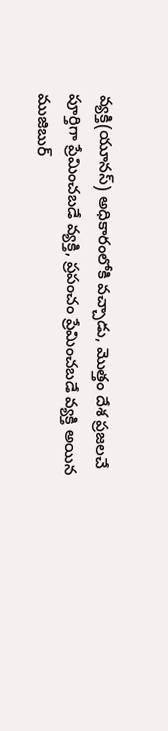వ్యక్తి(యూనస్) అధికారంలోకి వచ్చాడు, మొత్తం దేశ ప్రజలచే పూర్తిగా ప్రేమించబడే వ్యక్తి, ప్రపంచం ప్రేమించబడే వ్యక్తి అయిన ముజిబుర్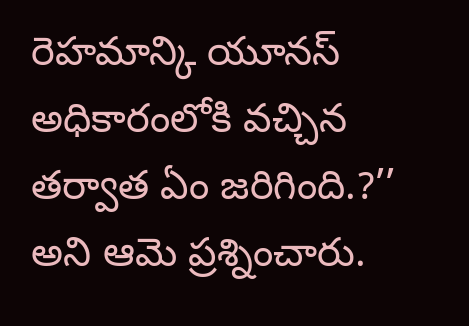రెహమాన్కి యూనస్ అధికారంలోకి వచ్చిన తర్వాత ఏం జరిగింది.?’’ అని ఆమె ప్రశ్నించారు.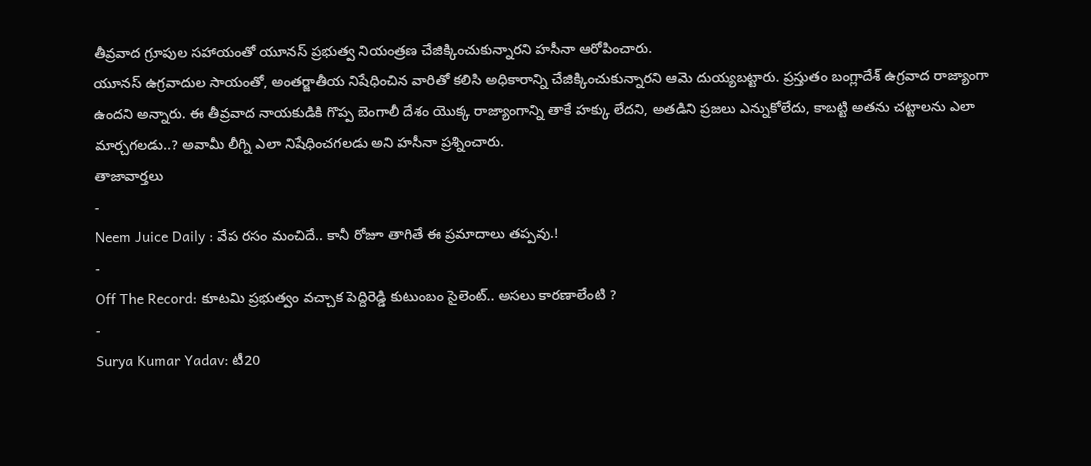తీవ్రవాద గ్రూపుల సహాయంతో యూనస్ ప్రభుత్వ నియంత్రణ చేజిక్కించుకున్నారని హసీనా ఆరోపించారు.
యూనస్ ఉగ్రవాదుల సాయంతో, అంతర్జాతీయ నిషేధించిన వారితో కలిసి అధికారాన్ని చేజిక్కించుకున్నారని ఆమె దుయ్యబట్టారు. ప్రస్తుతం బంగ్లాదేశ్ ఉగ్రవాద రాజ్యాంగా ఉందని అన్నారు. ఈ తీవ్రవాద నాయకుడికి గొప్ప బెంగాలీ దేశం యొక్క రాజ్యాంగాన్ని తాకే హక్కు లేదని, అతడిని ప్రజలు ఎన్నుకోలేదు, కాబట్టి అతను చట్టాలను ఎలా మార్చగలడు..? అవామీ లీగ్ని ఎలా నిషేధించగలడు అని హసీనా ప్రశ్నించారు.
తాజావార్తలు
-
Neem Juice Daily : వేప రసం మంచిదే.. కానీ రోజూ తాగితే ఈ ప్రమాదాలు తప్పవు.!
-
Off The Record: కూటమి ప్రభుత్వం వచ్చాక పెద్దిరెడ్డి కుటుంబం సైలెంట్.. అసలు కారణాలేంటి ?
-
Surya Kumar Yadav: టీ20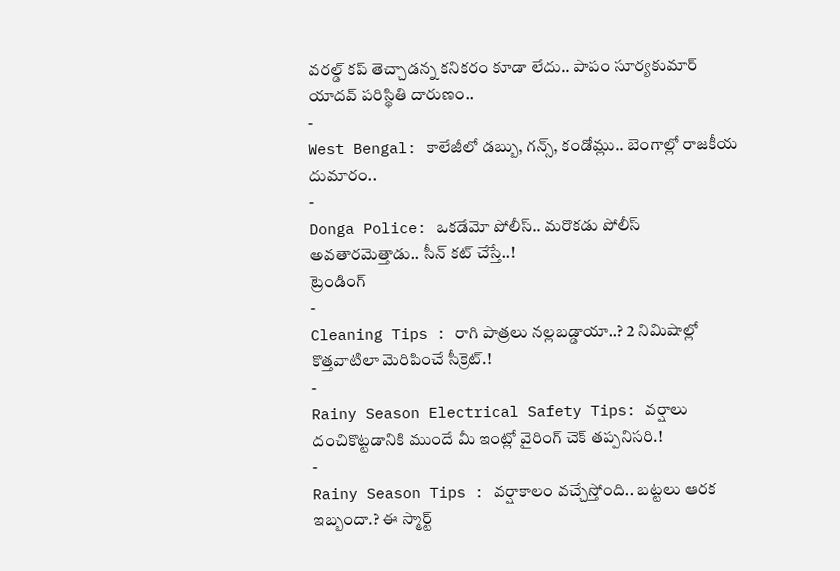వరల్డ్ కప్ తెచ్చాడన్న కనికరం కూడా లేదు.. పాపం సూర్యకుమార్ యాదవ్ పరిస్థితి దారుణం..
-
West Bengal: కాలేజీలో డబ్బు, గన్స్, కండోమ్లు.. బెంగాల్లో రాజకీయ దుమారం..
-
Donga Police: ఒకడేమో పోలీస్.. మరొకడు పోలీస్ అవతారమెత్తాడు.. సీన్ కట్ చేస్తే..!
ట్రెండింగ్
-
Cleaning Tips : రాగి పాత్రలు నల్లబడ్డాయా..? 2 నిమిషాల్లో కొత్తవాటిలా మెరిపించే సీక్రెట్.!
-
Rainy Season Electrical Safety Tips: వర్షాలు దంచికొట్టడానికి ముందే మీ ఇంట్లో వైరింగ్ చెక్ తప్పనిసరి.!
-
Rainy Season Tips : వర్షాకాలం వచ్చేస్తోంది.. బట్టలు ఆరక ఇబ్బందా.? ఈ స్మార్ట్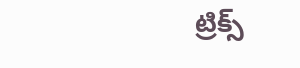ట్రిక్స్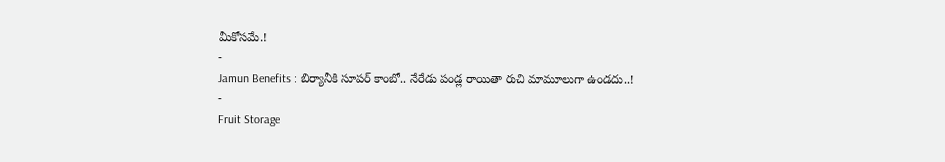మీకోసమే.!
-
Jamun Benefits : బిర్యానీకి సూపర్ కాంబో.. నేరేడు పండ్ల రాయితా రుచి మామూలుగా ఉండదు..!
-
Fruit Storage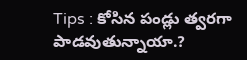Tips : కోసిన పండ్లు త్వరగా పాడవుతున్నాయా.?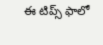ఈ టిప్స్ ఫాలో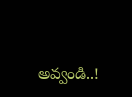అవ్వండి..!